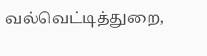வல்வெட்டித்துறை,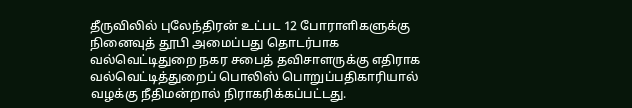தீருவிலில் புலேந்திரன் உட்பட 12 போராளிகளுக்கு நினைவுத் தூபி அமைப்பது தொடர்பாக வல்வெட்டிதுறை நகர சபைத் தவிசாளருக்கு எதிராக வல்வெட்டித்துறைப் பொலிஸ் பொறுப்பதிகாரியால் வழக்கு நீதிமன்றால் நிராகரிக்கப்பட்டது.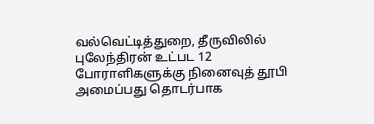வல்வெட்டித்துறை, தீருவிலில் புலேந்திரன் உட்பட 12 போராளிகளுக்கு நினைவுத் தூபி அமைப்பது தொடர்பாக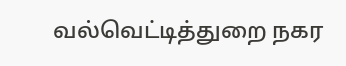வல்வெட்டித்துறை நகர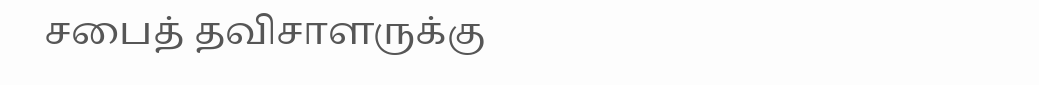சபைத் தவிசாளருக்கு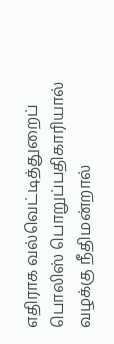எதிராக வல்வெட்டித்துறைப் பொலிஸ் பொறுப்பதிகாரியால் வழக்கு நீதிமன்றால்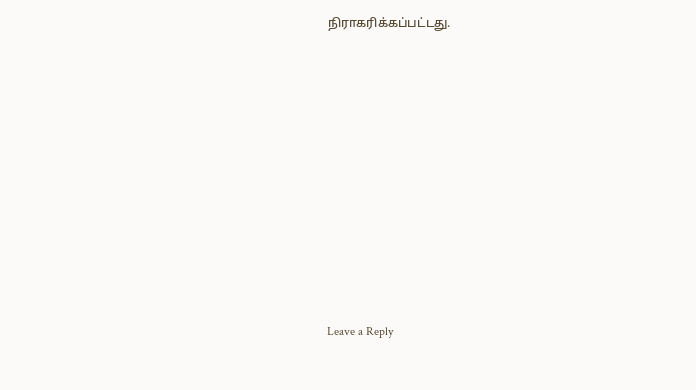நிராகரிக்கப்பட்டது.













Leave a Reply